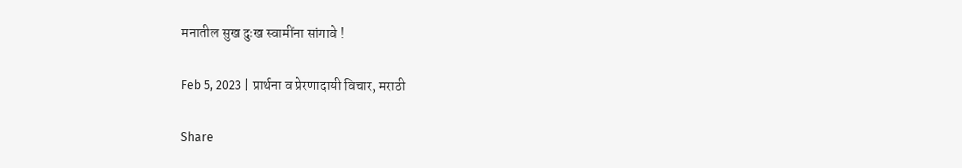मनातील सुख दुःख स्वामींना सांगावे !

Feb 5, 2023 | प्रार्थना व प्रेरणादायी विचार, मराठी

Share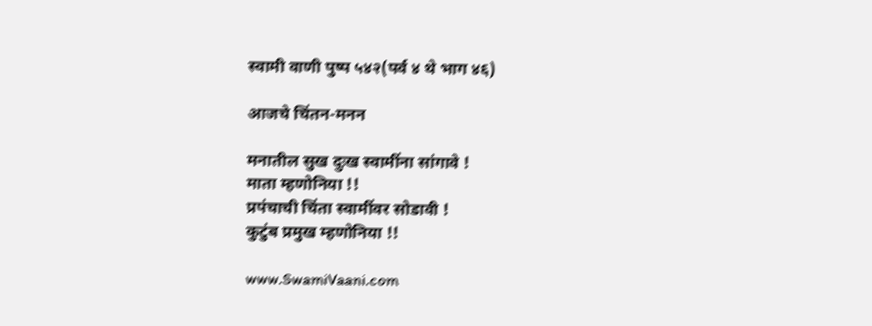स्वामी वाणी पुष्प ५४२(पर्व ४ थे भाग ४६)

आजचे चिंतन-मनन

मनातील सुख दुःख स्वामींना सांगावे !
माता म्हणोनिया !!
प्रपंचाची चिंता स्वामींवर सोडावी !
कुटुंब प्रमुख म्हणोनिया !!

www.SwamiVaani.com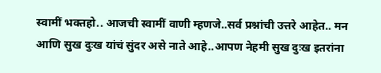स्वामीं भक्तहो.. आजची स्वामीं वाणी म्हणजे..सर्व प्रश्नांची उत्तरे आहेत.. मन आणि सुख दुःख यांचं सुंदर असे नाते आहे..आपण नेहमी सुख दुःख इतरांना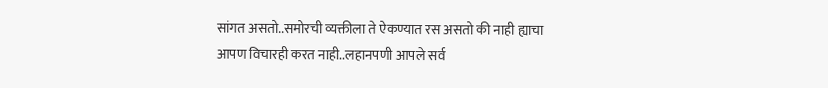सांगत असतो..समोरची व्यक्तीला ते ऐकण्यात रस असतो की नाही ह्याचा आपण विचारही करत नाही..लहानपणी आपले सर्व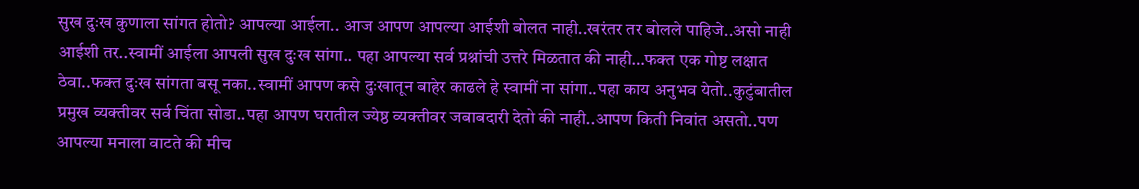सुख दुःख कुणाला सांगत होतो? आपल्या आईला.. आज आपण आपल्या आईशी बोलत नाही..खरंतर तर बोलले पाहिजे..असो नाही आईशी तर..स्वामीं आईला आपली सुख दुःख सांगा.. पहा आपल्या सर्व प्रश्नांची उत्तरे मिळतात की नाही…फक्त एक गोष्ट लक्षात ठेवा..फक्त दुःख सांगता बसू नका..स्वामीं आपण कसे दुःखातून बाहेर काढले हे स्वामीं ना सांगा..पहा काय अनुभव येतो..कुटुंबातील प्रमुख व्यक्तीवर सर्व चिंता सोडा..पहा आपण घरातील ज्येष्ठ व्यक्तीवर जबाबदारी देतो की नाही..आपण किती निवांत असतो..पण आपल्या मनाला वाटते की मीच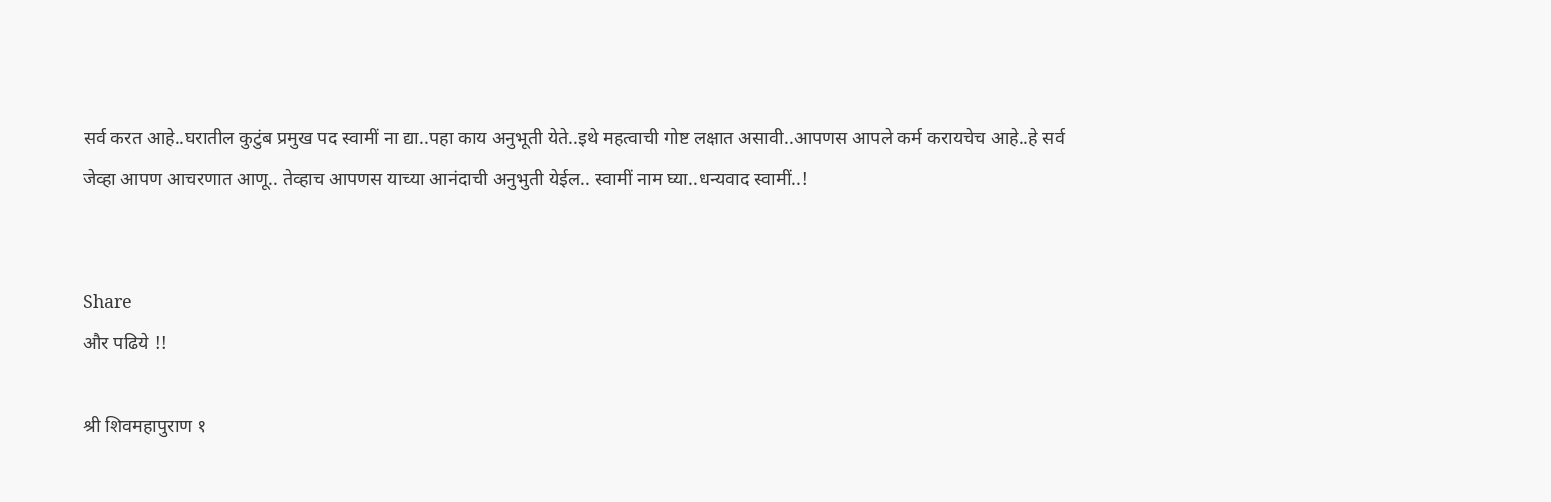सर्व करत आहे..घरातील कुटुंब प्रमुख पद स्वामीं ना द्या..पहा काय अनुभूती येते..इथे महत्वाची गोष्ट लक्षात असावी..आपणस आपले कर्म करायचेच आहे..हे सर्व जेव्हा आपण आचरणात आणू.. तेव्हाच आपणस याच्या आनंदाची अनुभुती येईल.. स्वामीं नाम घ्या..धन्यवाद स्वामीं..!


Share
और पढिये !!

श्री शिवमहापुराण १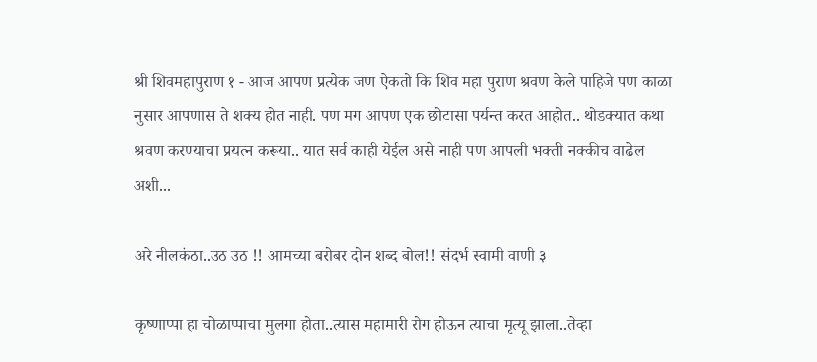श्री शिवमहापुराण १ - आज आपण प्रत्येक जण ऐकतो कि शिव महा पुराण श्रवण केले पाहिजे पण काळा नुसार आपणास ते शक्य होत नाही. पण मग आपण एक छोटासा पर्यन्त करत आहोत.. थोडक्यात कथा श्रवण करण्याचा प्रयत्न करूया.. यात सर्व काही येईल असे नाही पण आपली भक्ती नक्कीच वाढेल अशी...

अरे नीलकंठा..उठ उठ !! आमच्या बरोबर दोन शब्द बोल!! संदर्भ स्वामी वाणी ३

कृष्णाप्पा हा चोळाप्पाचा मुलगा होता..त्यास महामारी रोग होऊन त्याचा मृत्यू झाला..तेव्हा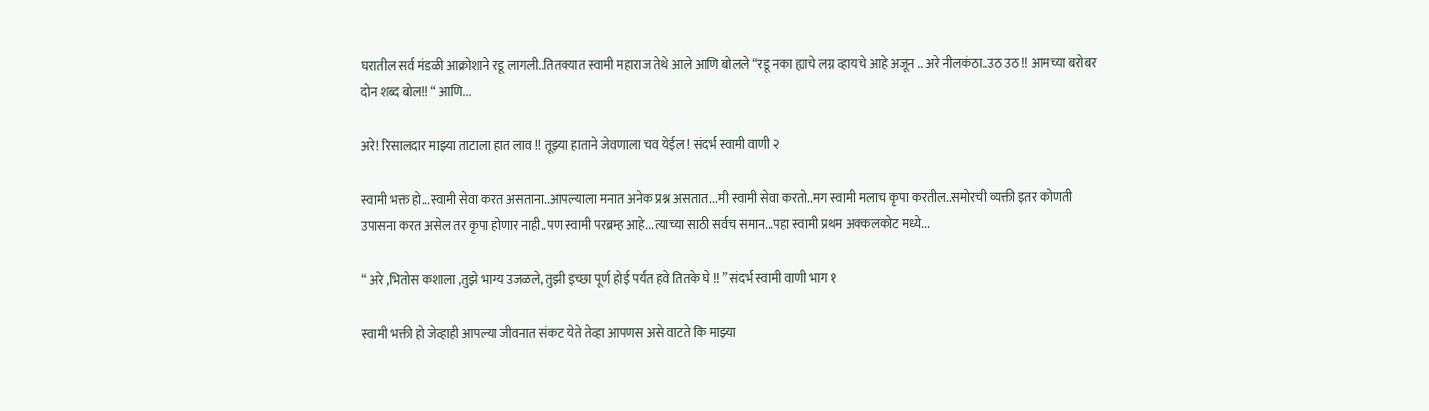घरातील सर्व मंडळी आक्रोशाने रडू लागली..तितक्यात स्वामी महाराज तेथे आले आणि बोलले “रडू नका ह्याचे लग्न व्हायचे आहे अजून .. अरे नीलकंठा..उठ उठ !! आमच्या बरोबर दोन शब्द बोल!! “ आणि...

अरे! रिसालदार माझ्या ताटाला हात लाव !! तूझ्या हाताने जेवणाला चव येईल ! संदर्भ स्वामी वाणी २

स्वामी भक्त हो...स्वामी सेवा करत असताना..आपल्याला मनात अनेक प्रश्न असतात...मी स्वामी सेवा करतो..मग स्वामी मलाच कृपा करतील..समोरची व्यक्ती इतर कोणती उपासना करत असेल तर कृपा होणार नाही..पण स्वामी परब्रम्ह आहे...त्याच्या साठी सर्वच समान...पहा स्वामी प्रथम अक्कलकोट मध्ये...

“ अरे ,भितोस कशाला ,तुझे भाग्य उजळले, तुझी इच्छा पूर्ण होई पर्यंत हवे तितके घे !! ” संदर्भ स्वामी वाणी भाग १

स्वामी भक्ती हो जेव्हाही आपल्या जीवनात संकट येते तेव्हा आपणस असे वाटते कि माझ्या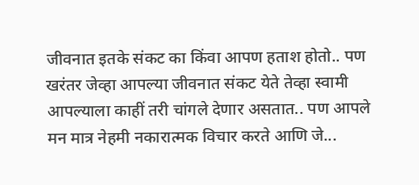जीवनात इतके संकट का किंवा आपण हताश होतो.. पण खरंतर जेव्हा आपल्या जीवनात संकट येते तेव्हा स्वामी आपल्याला काहीं तरी चांगले देणार असतात.. पण आपले मन मात्र नेहमी नकारात्मक विचार करते आणि जे...